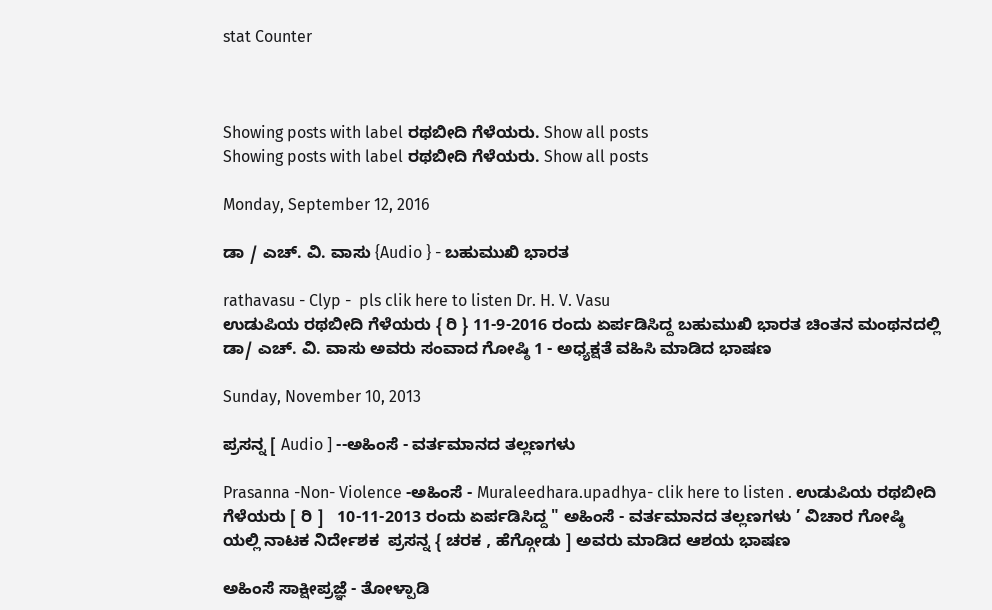stat Counter



Showing posts with label ರಥಬೀದಿ ಗೆಳೆಯರು. Show all posts
Showing posts with label ರಥಬೀದಿ ಗೆಳೆಯರು. Show all posts

Monday, September 12, 2016

ಡಾ / ಎಚ್. ವಿ. ವಾಸು {Audio } - ಬಹುಮುಖಿ ಭಾರತ

rathavasu - Clyp -  pls clik here to listen Dr. H. V. Vasu
ಉಡುಪಿಯ ರಥಬೀದಿ ಗೆಳೆಯರು { ರಿ } 11-9-2016 ರಂದು ಏರ್ಪಡಿಸಿದ್ದ ಬಹುಮುಖಿ ಭಾರತ ಚಿಂತನ ಮಂಥನದಲ್ಲಿ ಡಾ/ ಎಚ್. ವಿ. ವಾಸು ಅವರು ಸಂವಾದ ಗೋಷ್ಠಿ 1 - ಅಧ್ಯಕ್ಷತೆ ವಹಿಸಿ ಮಾಡಿದ ಭಾಷಣ

Sunday, November 10, 2013

ಪ್ರಸನ್ನ [ Audio ] --ಅಹಿಂಸೆ - ವರ್ತಮಾನದ ತಲ್ಲಣಗಳು

Prasanna -Non- Violence -ಅಹಿಂಸೆ - Muraleedhara.upadhya- clik here to listen . ಉಡುಪಿಯ ರಥಬೀದಿ ಗೆಳೆಯರು [ ರಿ ]   10-11-2013 ರಂದು ಏರ್ಪಡಿಸಿದ್ದ " ಅಹಿಂಸೆ - ವರ್ತಮಾನದ ತಲ್ಲಣಗಳು ’ ವಿಚಾರ ಗೋಷ್ಠಿ ಯಲ್ಲಿ ನಾಟಕ ನಿರ್ದೇಶಕ  ಪ್ರಸನ್ನ { ಚರಕ , ಹೆಗ್ಗೋಡು ] ಅವರು ಮಾಡಿದ ಆಶಯ ಭಾಷಣ

ಅಹಿಂಸೆ ಸಾಕ್ಷೀಪ್ರಜ್ಞೆ - ತೋಳ್ಪಾಡಿ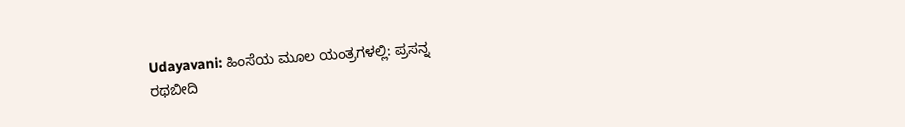Udayavani: ಹಿಂಸೆಯ ಮೂಲ ಯಂತ್ರಗಳಲ್ಲಿ: ಪ್ರಸನ್ನ
ರಥಬೀದಿ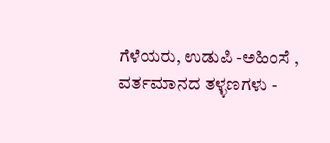ಗೆಳೆಯರು, ಉಡುಪಿ -ಅಹಿಂಸೆ , ವರ್ತಮಾನದ ತಳ್ಳಣಗಳು -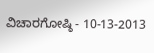ವಿಚಾರಗೋಷ್ಠಿ - 10-13-2013